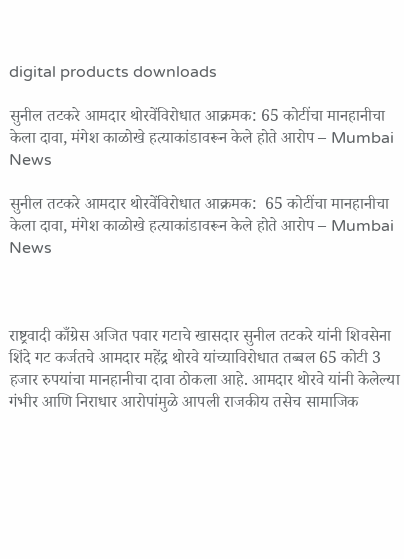digital products downloads

सुनील तटकरे आमदार थोरवेंविरोधात आक्रमक: 65 कोटींचा मानहानीचा केला दावा, मंगेश काळोखे हत्याकांडावरून केले होते आरोप – Mumbai News

सुनील तटकरे आमदार थोरवेंविरोधात आक्रमक:  65 कोटींचा मानहानीचा केला दावा, मंगेश काळोखे हत्याकांडावरून केले होते आरोप – Mumbai News



राष्ट्रवादी काँग्रेस अजित पवार गटाचे खासदार सुनील तटकरे यांनी शिवसेना शिंदे गट कर्जतचे आमदार महेंद्र थोरवे यांच्याविरोधात तब्बल 65 कोटी 3 हजार रुपयांचा मानहानीचा दावा ठोकला आहे. आमदार थोरवे यांनी केलेल्या गंभीर आणि निराधार आरोपांमुळे आपली राजकीय तसेच सामाजिक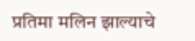प्रतिमा मलिन झाल्याचे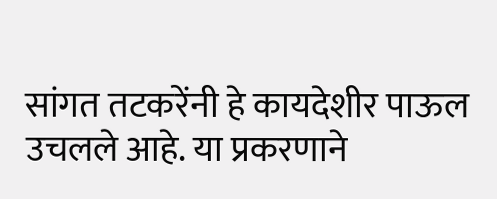सांगत तटकरेंनी हे कायदेशीर पाऊल उचलले आहे. या प्रकरणाने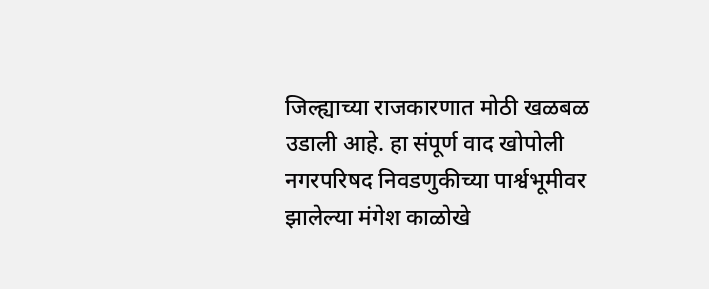जिल्ह्याच्या राजकारणात मोठी खळबळ उडाली आहे. हा संपूर्ण वाद खोपोली नगरपरिषद निवडणुकीच्या पार्श्वभूमीवर झालेल्या मंगेश काळोखे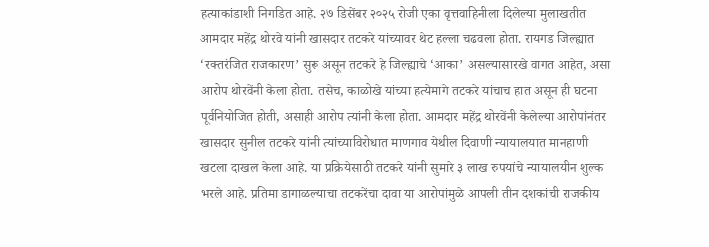हत्याकांडाशी निगडित आहे. २७ डिसेंबर २०२५ रोजी एका वृत्तवाहिनीला दिलेल्या मुलाखतीत आमदार महेंद्र थोरवे यांनी खासदार तटकरे यांच्यावर थेट हल्ला चढवला होता. रायगड जिल्ह्यात ‘रक्तरंजित राजकारण’ सुरू असून तटकरे हे जिल्ह्याचे ‘आका’ असल्यासारखे वागत आहेत, असा आरोप थोरवेंनी केला होता. तसेच, काळोखे यांच्या हत्येमागे तटकरे यांचाच हात असून ही घटना पूर्वनियोजित होती, असाही आरोप त्यांनी केला होता. आमदार महेंद्र थोरवेंनी केलेल्या आरोपांनंतर खासदार सुनील तटकरे यांनी त्यांच्याविरोधात माणगाव येथील दिवाणी न्यायालयात मानहाणी खटला दाखल केला आहे. या प्रक्रियेसाठी तटकरे यांनी सुमारे ३ लाख रुपयांचे न्यायालयीन शुल्क भरले आहे. प्रतिमा डागाळल्याचा तटकरेंचा दावा या आरोपांमुळे आपली तीन दशकांची राजकीय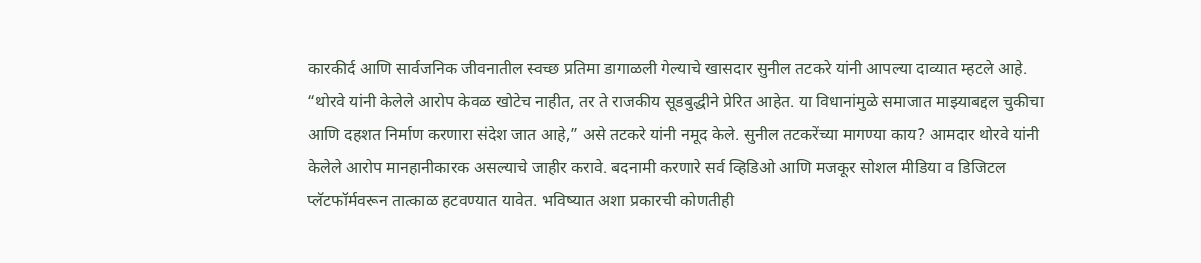कारकीर्द आणि सार्वजनिक जीवनातील स्वच्छ प्रतिमा डागाळली गेल्याचे खासदार सुनील तटकरे यांनी आपल्या दाव्यात म्हटले आहे. “थोरवे यांनी केलेले आरोप केवळ खोटेच नाहीत, तर ते राजकीय सूडबुद्धीने प्रेरित आहेत. या विधानांमुळे समाजात माझ्याबद्दल चुकीचा आणि दहशत निर्माण करणारा संदेश जात आहे,” असे तटकरे यांनी नमूद केले. सुनील तटकरेंच्या मागण्या काय‌? आमदार थोरवे यांनी केलेले आरोप मानहानीकारक असल्याचे जाहीर करावे. बदनामी करणारे सर्व व्हिडिओ आणि मजकूर सोशल मीडिया व डिजिटल प्लॅटफॉर्मवरून तात्काळ हटवण्यात यावेत. भविष्यात अशा प्रकारची कोणतीही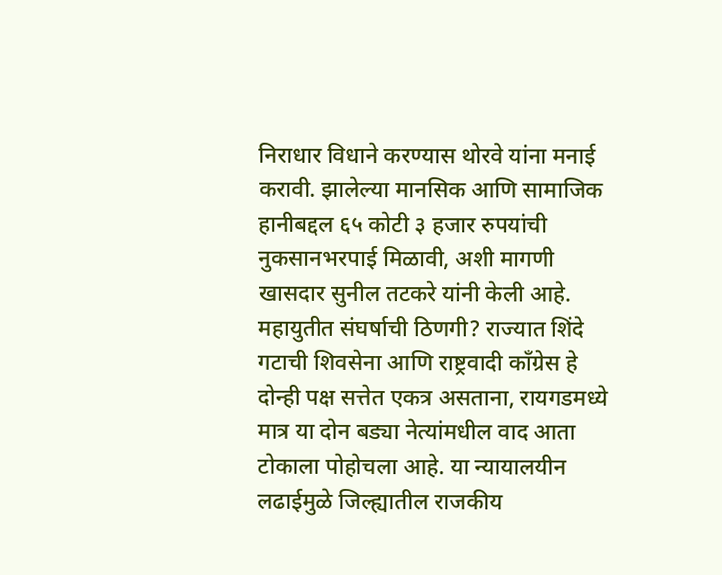निराधार विधाने करण्यास थोरवे यांना मनाई करावी. झालेल्या मानसिक आणि सामाजिक हानीबद्दल ६५ कोटी ३ हजार रुपयांची नुकसानभरपाई मिळावी, अशी मागणी खासदार सुनील तटकरे यांनी केली आहे. महायुतीत संघर्षाची ठिणगी? राज्यात शिंदे गटाची शिवसेना आणि राष्ट्रवादी काँग्रेस हे दोन्ही पक्ष सत्तेत एकत्र असताना, रायगडमध्ये मात्र या दोन बड्या नेत्यांमधील वाद आता टोकाला पोहोचला आहे. या न्यायालयीन लढाईमुळे जिल्ह्यातील राजकीय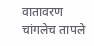वातावरण चांगलेच तापले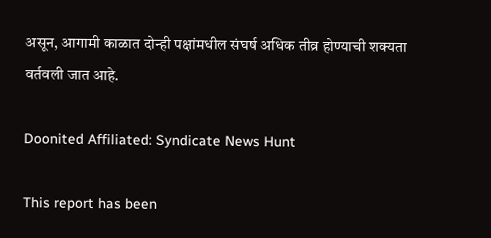असून, आगामी काळात दोन्ही पक्षांमधील संघर्ष अधिक तीव्र होण्याची शक्यता वर्तवली जात आहे.

Doonited Affiliated: Syndicate News Hunt

This report has been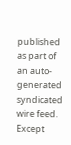published as part of an auto-generated syndicated wire feed. Except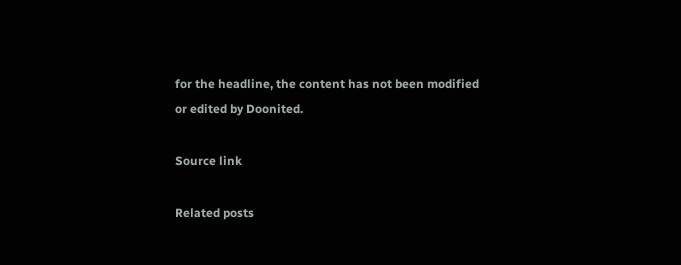for the headline, the content has not been modified or edited by Doonited.

Source link

Related posts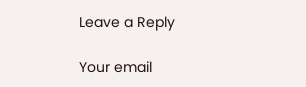Leave a Reply

Your email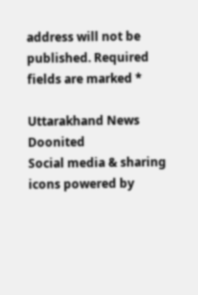address will not be published. Required fields are marked *

Uttarakhand News Doonited
Social media & sharing icons powered by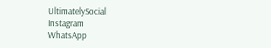UltimatelySocial
Instagram
WhatsApp